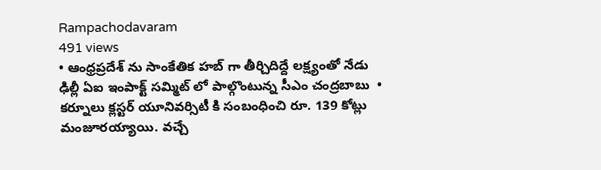Rampachodavaram
491 views
• ఆంధ్రప్రదేశ్ ను సాంకేతిక హబ్ గా తీర్చిదిద్దే లక్ష్యంతో నేడు ఢిల్లీ ఏఐ ఇంపాక్ట్ సమ్మిట్ లో పాల్గొంటున్న సీఎం చంద్రబాబు  • కర్నూలు క్లస్టర్ యూనివర్సిటీ కి సంబంధించి రూ. 139 కోట్లు మంజూరయ్యాయి. వచ్చే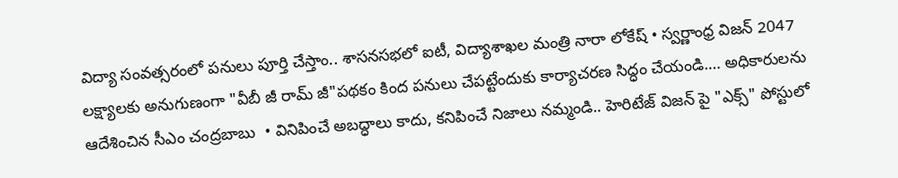విద్యా సంవత్సరంలో పనులు పూర్తి చేస్తాం.. శాసనసభలో ఐటీ, విద్యాశాఖల మంత్రి నారా లోకేష్ • స్వర్ణాంధ్ర విజన్ 2047 లక్ష్యాలకు అనుగుణంగా "వీబీ జీ రామ్ జీ"పథకం కింద పనులు చేపట్టేందుకు కార్యాచరణ సిద్ధం చేయండి.… అధికారులను ఆదేశించిన సీఎం చంద్రబాబు  • వినిపించే అబద్ధాలు కాదు, కనిపించే నిజాలు నమ్మండి.. హెరిటేజ్ విజన్ పై "ఎక్స్" పోస్టులో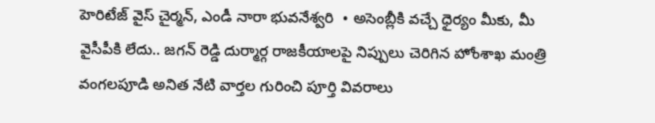హెరిటేజ్ వైస్ చైర్మన్, ఎండీ నారా భువనేశ్వరి  • అసెంబ్లీకి వచ్చే ధైర్యం మీకు, మీ వైసీపీకి లేదు.. జగన్ రెడ్డి దుర్మార్గ రాజకీయాలపై నిప్పులు చెరిగిన హోంశాఖ మంత్రి వంగలపూడి అనిత నేటి వార్తల గురించి పూర్తి వివరాలు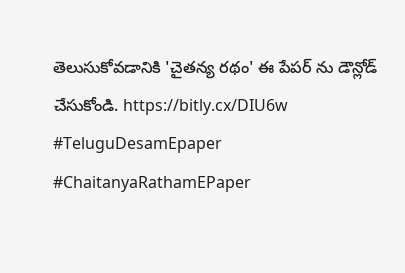తెలుసుకోవడానికి 'చైతన్య రథం' ఈ పేపర్ ను డౌన్లోడ్ చేసుకోండి. https://bitly.cx/DIU6w #TeluguDesamEpaper  #ChaitanyaRathamEPaper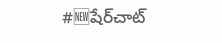#🆕షేర్‌చాట్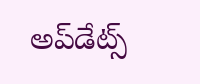అప్‌డేట్స్